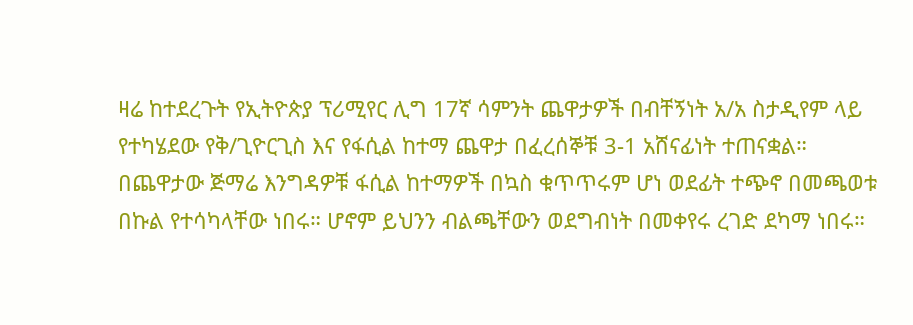ዛሬ ከተደረጉት የኢትዮጵያ ፕሪሚየር ሊግ 17ኛ ሳምንት ጨዋታዎች በብቸኝነት አ/አ ስታዲየም ላይ የተካሄደው የቅ/ጊዮርጊስ እና የፋሲል ከተማ ጨዋታ በፈረሰኞቹ 3-1 አሸናፊነት ተጠናቋል።
በጨዋታው ጅማሬ እንግዳዎቹ ፋሲል ከተማዎች በኳስ ቁጥጥሩም ሆነ ወደፊት ተጭኖ በመጫወቱ በኩል የተሳካላቸው ነበሩ። ሆኖም ይህንን ብልጫቸውን ወደግብነት በመቀየሩ ረገድ ደካማ ነበሩ።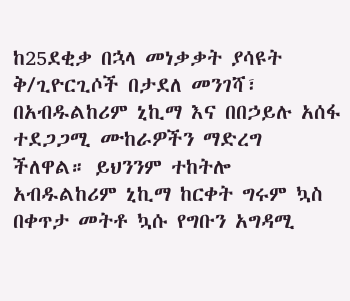ከ25ደቂቃ በኋላ መነቃቃት ያሳዩት ቅ/ጊዮርጊሶች በታደለ መንገሻ፣ በአብዱልከሪም ኒኪማ እና በበኃይሉ አሰፋ ተደጋጋሚ ሙከራዎችን ማድረግ ችለዋል። ይህንንም ተከትሎ አብዱልከሪም ኒኪማ ከርቀት ግሩም ኳስ በቀጥታ መትቶ ኳሱ የግቡን አግዳሚ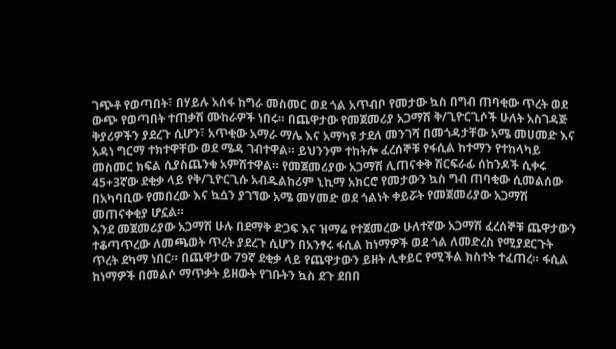ገጭቶ የወጣበት፣ በሃይሉ አሰፋ ከግራ መስመር ወደ ጎል አጥብቦ የመታው ኳስ በግብ ጠባቂው ጥረት ወደ ውጭ የወጣበት ተጠቃሽ ሙከራዎች ነበሩ። በጨዋታው የመጀመሪያ አጋማሽ ቅ/ጊዮርጊሶች ሁለት አስገዳጅ ቅያሪዎችን ያደረጉ ሲሆን፣ አጥቂው አማራ ማሌ እና አማካዩ ታደለ መንገሻ በመጎዳታቸው አሜ መሀመድ እና አዳነ ግርማ ተክተዋቸው ወደ ሜዳ ገብተዋል። ይህንንም ተከትሎ ፈረሰኞቹ የፋሲል ከተማን የተከላካይ መስመር ክፍል ሲያስጨንቁ አምሽተዋል። የመጀመሪያው አጋማሽ ሊጠናቀቅ ሽርፍራፊ ሰከንዶች ሲቀሩ 45+3ኛው ደቂቃ ላይ የቅ/ጊዮርጊሱ አብዱልከሪም ኒኪማ አክርሮ የመታውን ኳስ ግብ ጠባቂው ሲመልሰው በአካባቢው የመበረው እና ኳሷን ያገኘው አሜ መሃመድ ወደ ጎልነት ቀይሯት የመጀመሪያው አጋማሽ መጠናቀቂያ ሆኗል።
እንደ መጀመሪያው አጋማሽ ሁሉ በደማቅ ድጋፍ እና ዝማሬ የተጀመረው ሁለተኛው አጋማሽ ፈረሰኞቹ ጨዋታውን ተቆጣጥረው ለመጫወት ጥረት ያደረጉ ሲሆን በአንፃሩ ፋሲል ከነማዎች ወደ ጎል ለመድረስ የሚያደርጉት ጥረት ደካማ ነበር። በጨዋታው 79ኛ ደቂቃ ላይ የጨዋታውን ይዘት ሊቀይር የሚችል ክስተት ተፈጠረ። ፋሲል ከነማዎች በመልሶ ማጥቃት ይዘውት የገቡትን ኳስ ደጉ ደበበ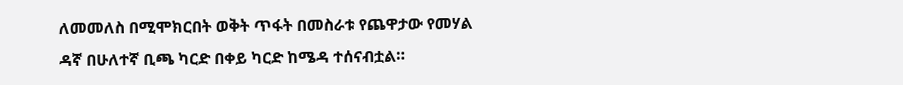ለመመለስ በሚሞክርበት ወቅት ጥፋት በመስራቱ የጨዋታው የመሃል ዳኛ በሁለተኛ ቢጫ ካርድ በቀይ ካርድ ከሜዳ ተሰናብቷል።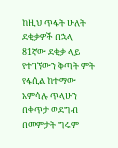ከዚህ ጥፋት ሁለት ደቂቃዎች በኋላ 81ኛው ደቂቃ ላይ የተገኘውን ቅጣት ምት የፋሲል ከተማው አምሳሉ ጥላሁን በቀጥታ ወደግብ በመምታት ግሩም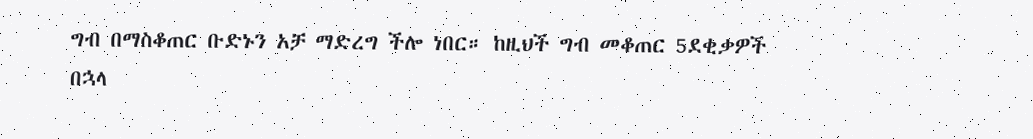ግብ በማስቆጠር ቡድኑን አቻ ማድረግ ችሎ ነበር። ከዚህች ግብ መቆጠር 5ደቂቃዎች በኋላ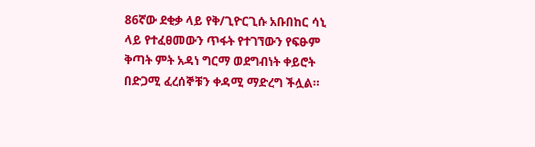86ኛው ደቂቃ ላይ የቅ/ጊዮርጊሱ አቡበከር ሳኒ ላይ የተፈፀመውን ጥፋት የተገኘውን የፍፁም ቅጣት ምት አዳነ ግርማ ወደግብነት ቀይሮት በድጋሚ ፈረሰኞቹን ቀዳሚ ማድረግ ችሏል።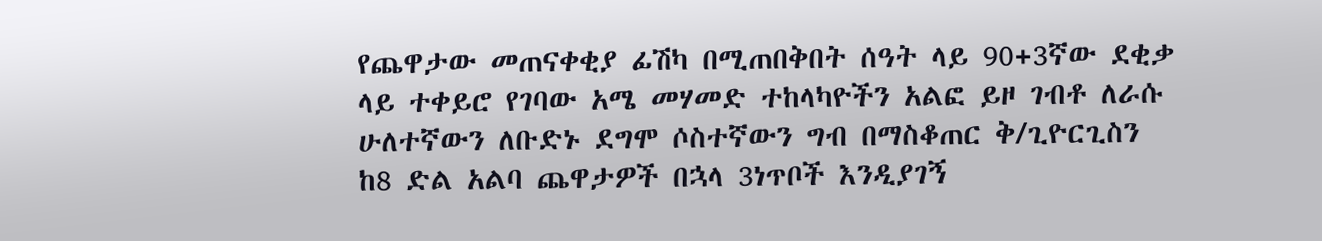የጨዋታው መጠናቀቂያ ፊሽካ በሚጠበቅበት ሰዓት ላይ 90+3ኛው ደቂቃ ላይ ተቀይሮ የገባው አሜ መሃመድ ተከላካዮችን አልፎ ይዞ ገብቶ ለራሱ ሁለተኛውን ለቡድኑ ደግሞ ሶስተኛውን ግብ በማስቆጠር ቅ/ጊዮርጊስን ከ8 ድል አልባ ጨዋታዎች በኋላ 3ነጥቦች እንዲያገኝ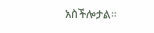አስችሎታል።